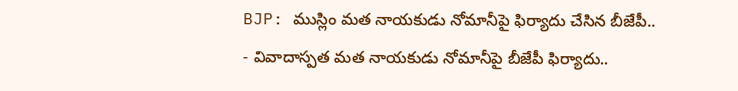BJP: ముస్లిం మత నాయకుడు నోమానీపై ఫిర్యాదు చేసిన బీజేపీ..
- వివాదాస్పత మత నాయకుడు నోమానీపై బీజేపీ ఫిర్యాదు..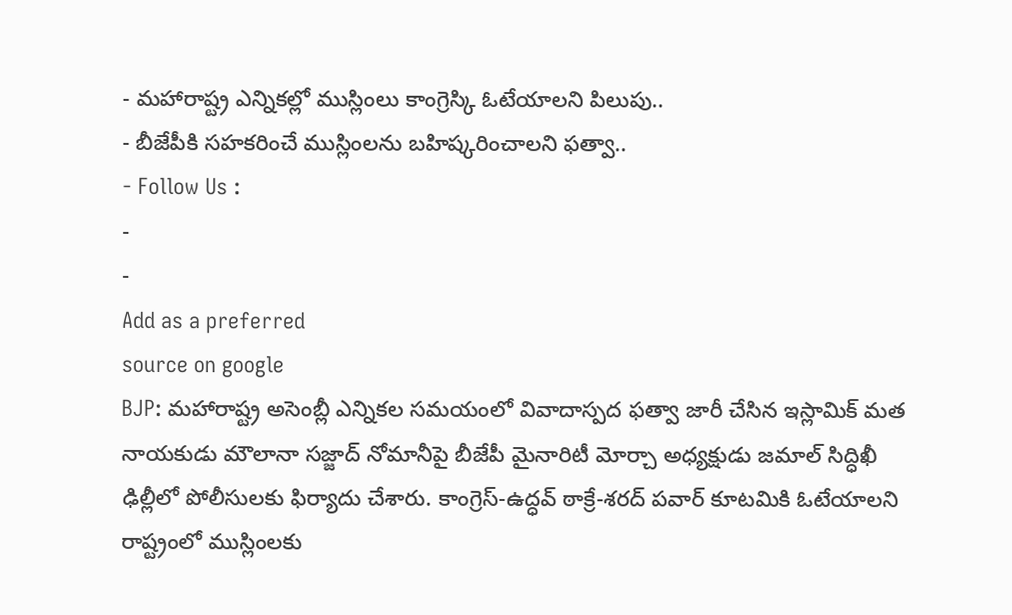- మహారాష్ట్ర ఎన్నికల్లో ముస్లింలు కాంగ్రెస్కి ఓటేయాలని పిలుపు..
- బీజేపీకి సహకరించే ముస్లింలను బహిష్కరించాలని ఫత్వా..
- Follow Us :
-
-
Add as a preferred
source on google
BJP: మహారాష్ట్ర అసెంబ్లీ ఎన్నికల సమయంలో వివాదాస్పద ఫత్వా జారీ చేసిన ఇస్లామిక్ మత నాయకుడు మౌలానా సజ్జాద్ నోమానీపై బీజేపీ మైనారిటీ మోర్చా అధ్యక్షుడు జమాల్ సిద్ధిఖీ ఢిల్లీలో పోలీసులకు ఫిర్యాదు చేశారు. కాంగ్రెస్-ఉద్ధవ్ ఠాక్రే-శరద్ పవార్ కూటమికి ఓటేయాలని రాష్ట్రంలో ముస్లింలకు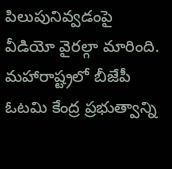పిలుపునివ్వడంపై వీడియో వైరల్గా మారింది. మహారాష్ట్రలో బీజేపీ ఓటమి కేంద్ర ప్రభుత్వాన్ని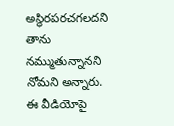అస్థిరపరచగలదని తాను నమ్ముతున్నానని నోమని అన్నారు. ఈ వీడియోపై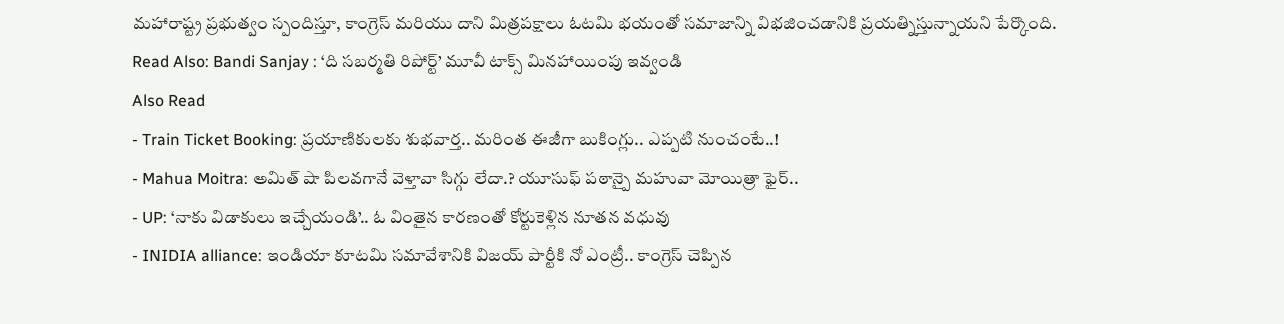మహారాష్ట్ర ప్రభుత్వం స్పందిస్తూ, కాంగ్రెస్ మరియు దాని మిత్రపక్షాలు ఓటమి భయంతో సమాజాన్ని విభజించడానికి ప్రయత్నిస్తున్నాయని పేర్కొంది.
Read Also: Bandi Sanjay : ‘ది సబర్మతి రిపోర్ట్’ మూవీ టాక్స్ మినహాయింపు ఇవ్వండి
Also Read
- Train Ticket Booking: ప్రయాణికులకు శుభవార్త.. మరింత ఈజీగా బుకింగ్లు.. ఎప్పటి నుంచంటే..!
- Mahua Moitra: అమిత్ షా పిలవగానే వెళ్తావా సిగ్గు లేదా.? యూసుఫ్ పఠాన్పై మహువా మోయిత్రా ఫైర్..
- UP: ‘నాకు విడాకులు ఇచ్చేయండి’.. ఓ వింతైన కారణంతో కోర్టుకెళ్లిన నూతన వధువు
- INIDIA alliance: ఇండియా కూటమి సమావేశానికి విజయ్ పార్టీకి నో ఎంట్రీ.. కాంగ్రెస్ చెప్పిన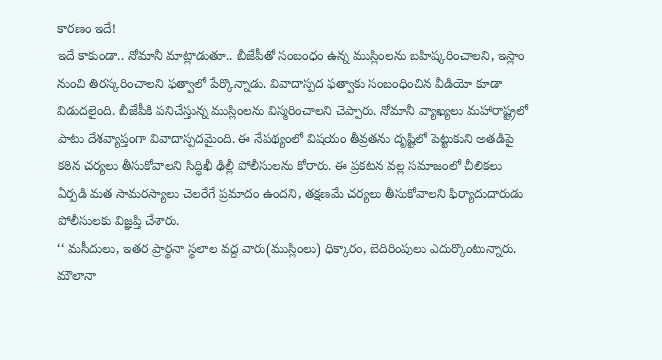కారణం ఇదే!
ఇదే కాకుండా.. నోమానీ మాట్లాడుతూ.. బీజేపీతో సంబంధం ఉన్న ముస్లింలను బహిష్కరించాలని, ఇస్లాం నుంచి తిరస్కరించాలని ఫత్వాలో పేర్కొన్నాడు. వివాదాస్పద ఫత్వాకు సంబంధించిన వీడియో కూడా విడుదలైంది. బీజేపీకి పనిచేస్తున్న ముస్లింలను విస్మరించాలని చెప్పారు. నోమానీ వ్యాఖ్యలు మహారాష్ట్రలో పాటు దేశవ్యాప్తంగా వివాదాస్పదమైంది. ఈ నేపథ్యంలో విషయం తీవ్రతను దృష్టిలో పెట్టుకుని అతడిపై కఠిన చర్యలు తీసుకోవాలని సిద్ధిఖీ ఢిల్లీ పోలీసులను కోరారు. ఈ ప్రకటన వల్ల సమాజంలో చీలికలు ఏర్పడి మత సామరస్యాలు చెలరేగే ప్రమాదం ఉందని, తక్షణమే చర్యలు తీసుకోవాలని ఫిర్యాదుదారుడు పోలీసులకు విజ్ఞప్తి చేశారు.
‘‘ మసీదులు, ఇతర ప్రార్థనా స్థలాల వద్ద వారు(ముస్లింలు) ధిక్కారం, బెదిరింపులు ఎదుర్కొంటున్నారు. మౌలానా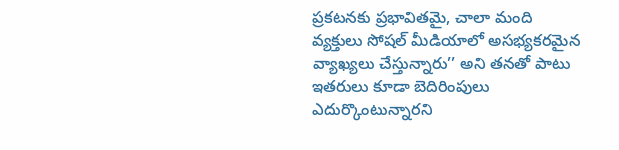ప్రకటనకు ప్రభావితమై, చాలా మంది వ్యక్తులు సోషల్ మీడియాలో అసభ్యకరమైన వ్యాఖ్యలు చేస్తున్నారు’’ అని తనతో పాటు ఇతరులు కూడా బెదిరింపులు ఎదుర్కొంటున్నారని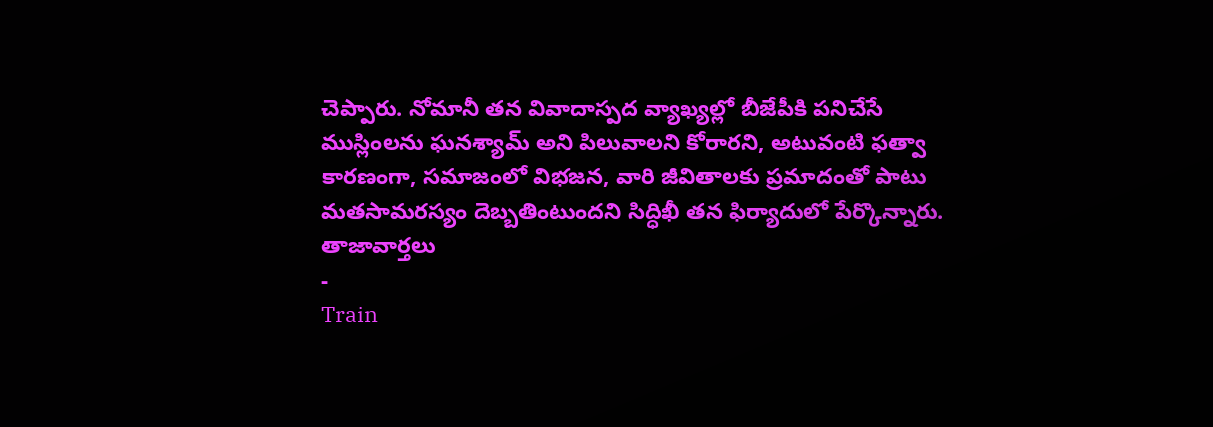చెప్పారు. నోమానీ తన వివాదాస్పద వ్యాఖ్యల్లో బీజేపీకి పనిచేసే ముస్లింలను ఘనశ్యామ్ అని పిలువాలని కోరారని, అటువంటి ఫత్వా కారణంగా, సమాజంలో విభజన, వారి జీవితాలకు ప్రమాదంతో పాటు మతసామరస్యం దెబ్బతింటుందని సిద్ధిఖీ తన ఫిర్యాదులో పేర్కొన్నారు.
తాజావార్తలు
-
Train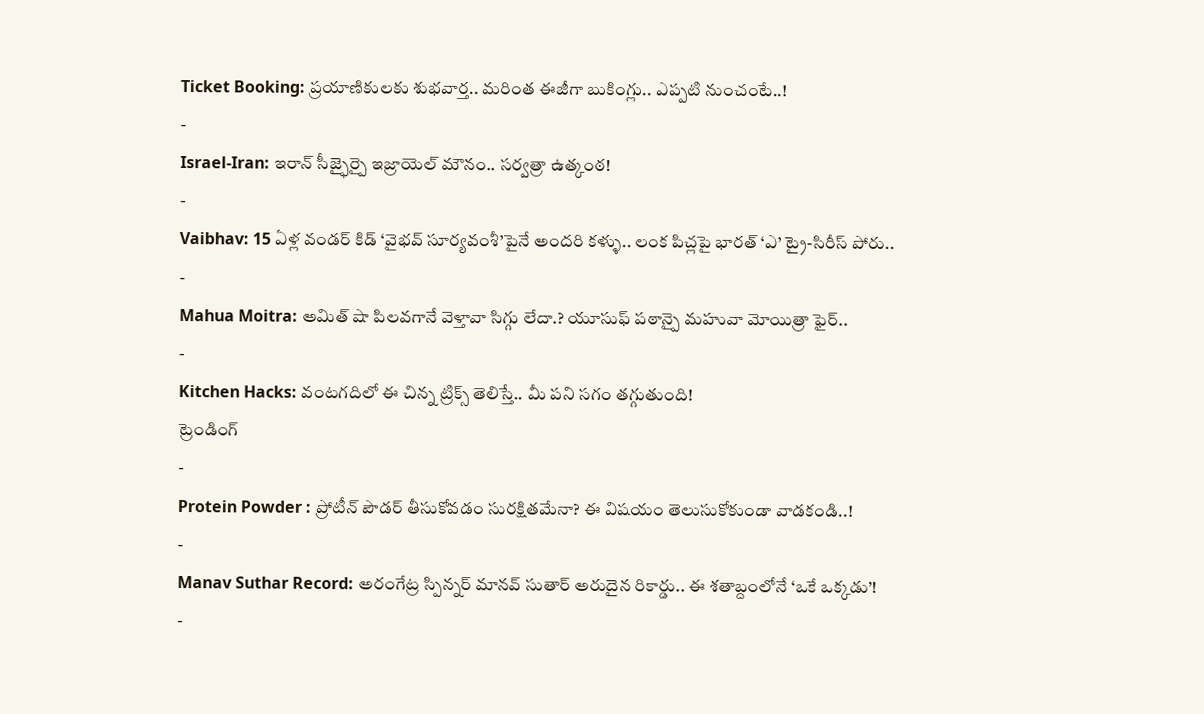Ticket Booking: ప్రయాణికులకు శుభవార్త.. మరింత ఈజీగా బుకింగ్లు.. ఎప్పటి నుంచంటే..!
-
Israel-Iran: ఇరాన్ సీజ్ఫైర్పై ఇజ్రాయెల్ మౌనం.. సర్వత్రా ఉత్కంఠ!
-
Vaibhav: 15 ఏళ్ల వండర్ కిడ్ ‘వైభవ్ సూర్యవంశీ’పైనే అందరి కళ్ళు.. లంక పిచ్లపై భారత్ ‘ఎ’ ట్రై-సిరీస్ పోరు..
-
Mahua Moitra: అమిత్ షా పిలవగానే వెళ్తావా సిగ్గు లేదా.? యూసుఫ్ పఠాన్పై మహువా మోయిత్రా ఫైర్..
-
Kitchen Hacks: వంటగదిలో ఈ చిన్న ట్రిక్స్ తెలిస్తే.. మీ పని సగం తగ్గుతుంది!
ట్రెండింగ్
-
Protein Powder : ప్రోటీన్ పౌడర్ తీసుకోవడం సురక్షితమేనా? ఈ విషయం తెలుసుకోకుండా వాడకండి..!
-
Manav Suthar Record: అరంగేట్ర స్పిన్నర్ మానవ్ సుతార్ అరుదైన రికార్డు.. ఈ శతాబ్దంలోనే ‘ఒకే ఒక్కడు’!
-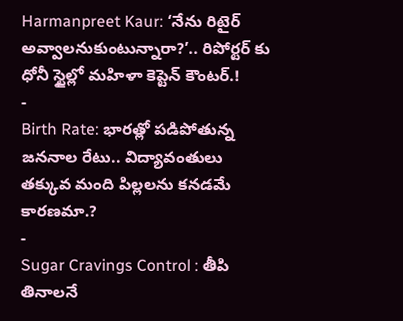Harmanpreet Kaur: ‘నేను రిటైర్ అవ్వాలనుకుంటున్నారా?’.. రిపోర్టర్ కు ధోనీ స్టైల్లో మహిళా కెప్టెన్ కౌంటర్.!
-
Birth Rate: భారత్లో పడిపోతున్న జననాల రేటు.. విద్యావంతులు తక్కువ మంది పిల్లలను కనడమే కారణమా.?
-
Sugar Cravings Control : తీపి తినాలనే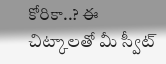కోరికా..? ఈ చిట్కాలతో మీ స్వీట్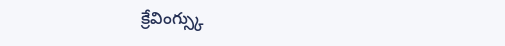క్రేవింగ్స్కు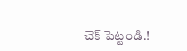చెక్ పెట్టండి.!